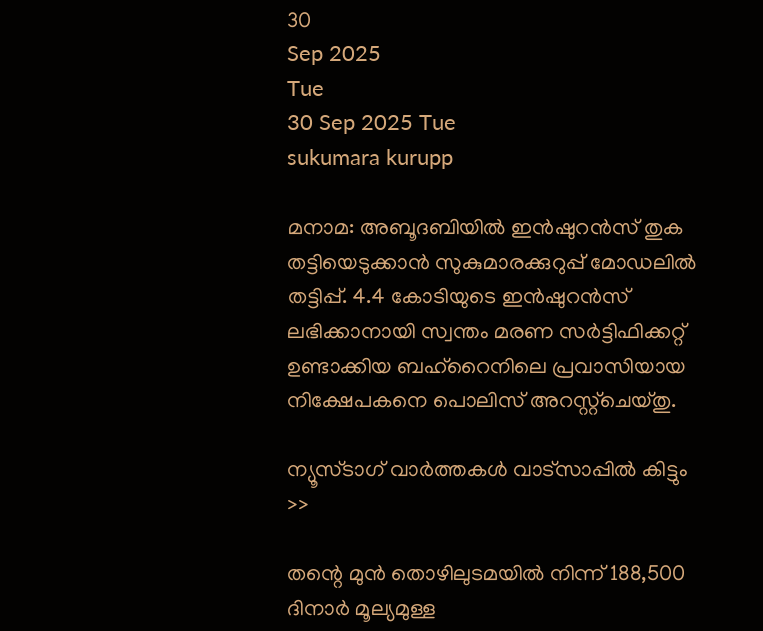30
Sep 2025
Tue
30 Sep 2025 Tue
sukumara kurupp

മനാമ: അബൂദബിയില്‍ ഇന്‍ഷുറന്‍സ് തുക തട്ടിയെടുക്കാന്‍ സുകുമാരക്കുറുപ്പ് മോഡലില്‍ തട്ടിപ്പ്. 4.4 കോടിയുടെ ഇന്‍ഷുറന്‍സ് ലഭിക്കാനായി സ്വന്തം മരണ സര്‍ട്ടിഫിക്കറ്റ് ഉണ്ടാക്കിയ ബഹ്റൈനിലെ പ്രവാസിയായ നിക്ഷേപകനെ പൊലിസ് അറസ്റ്റ്ചെയ്തു.

ന്യൂസ്ടാഗ് വാര്‍ത്തകള്‍ വാട്‌സാപ്പില്‍ കിട്ടും >>

തന്റെ മുന്‍ തൊഴിലുടമയില്‍ നിന്ന് 188,500 ദിനാര്‍ മൂല്യമുള്ള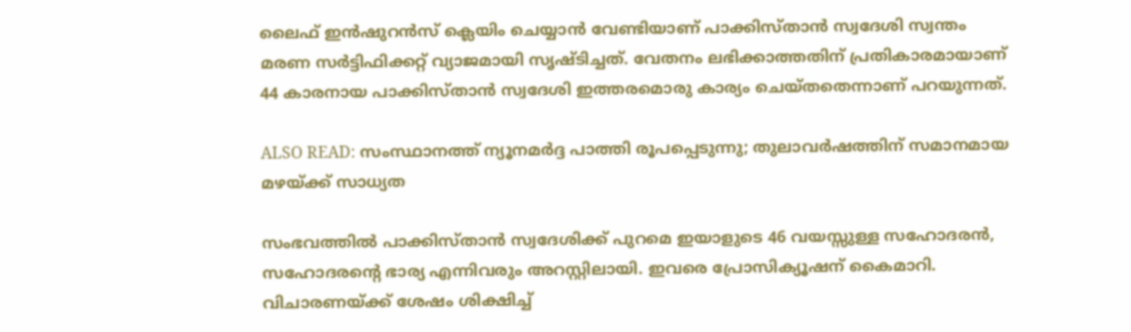ലൈഫ് ഇന്‍ഷുറന്‍സ് ക്ലെയിം ചെയ്യാന്‍ വേണ്ടിയാണ് പാക്കിസ്താന്‍ സ്വദേശി സ്വന്തം മരണ സര്‍ട്ടിഫിക്കറ്റ് വ്യാജമായി സൃഷ്ടിച്ചത്. വേതനം ലഭിക്കാത്തതിന് പ്രതികാരമായാണ് 44 കാരനായ പാക്കിസ്താന്‍ സ്വദേശി ഇത്തരമൊരു കാര്യം ചെയ്തതെന്നാണ് പറയുന്നത്.

ALSO READ: സംസ്ഥാനത്ത് ന്യൂനമര്‍ദ്ദ പാത്തി രൂപപ്പെടുന്നു; തുലാവര്‍ഷത്തിന് സമാനമായ മഴയ്ക്ക് സാധ്യത

സംഭവത്തില്‍ പാക്കിസ്താന്‍ സ്വദേശിക്ക് പുറമെ ഇയാളുടെ 46 വയസ്സുള്ള സഹോദരന്‍, സഹോദരന്റെ ഭാര്യ എന്നിവരും അറസ്റ്റിലായി. ഇവരെ പ്രോസിക്യൂഷന് കൈമാറി. വിചാരണയ്ക്ക് ശേഷം ശിക്ഷിച്ച്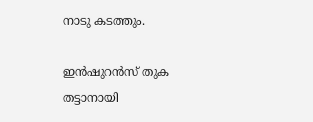നാടു കടത്തും.

ഇന്‍ഷുറന്‍സ് തുക തട്ടാനായി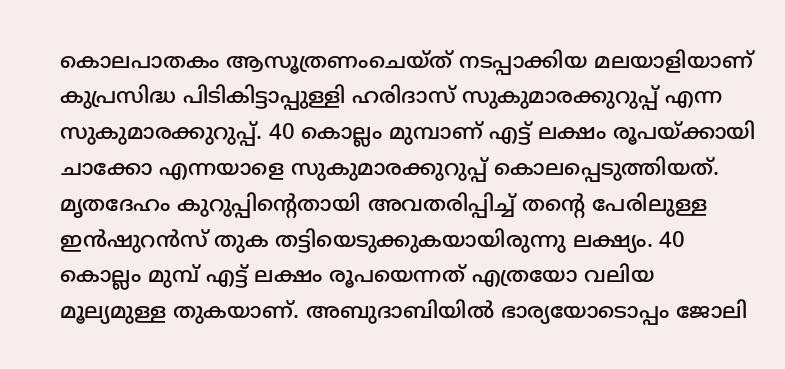കൊലപാതകം ആസൂത്രണംചെയ്ത് നടപ്പാക്കിയ മലയാളിയാണ് കുപ്രസിദ്ധ പിടികിട്ടാപ്പുള്ളി ഹരിദാസ് സുകുമാരക്കുറുപ്പ് എന്ന സുകുമാരക്കുറുപ്പ്. 40 കൊല്ലം മുമ്പാണ് എട്ട് ലക്ഷം രൂപയ്ക്കായി ചാക്കോ എന്നയാളെ സുകുമാരക്കുറുപ്പ് കൊലപ്പെടുത്തിയത്. മൃതദേഹം കുറുപ്പിന്റെതായി അവതരിപ്പിച്ച് തന്റെ പേരിലുള്ള ഇന്‍ഷുറന്‍സ് തുക തട്ടിയെടുക്കുകയായിരുന്നു ലക്ഷ്യം. 40 കൊല്ലം മുമ്പ് എട്ട് ലക്ഷം രൂപയെന്നത് എത്രയോ വലിയ മൂല്യമുള്ള തുകയാണ്. അബുദാബിയില്‍ ഭാര്യയോടൊപ്പം ജോലി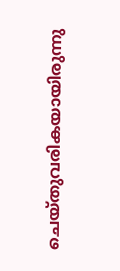ചെയ്തുവരികയായിരുന്നു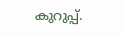കുറുപ്പ്.